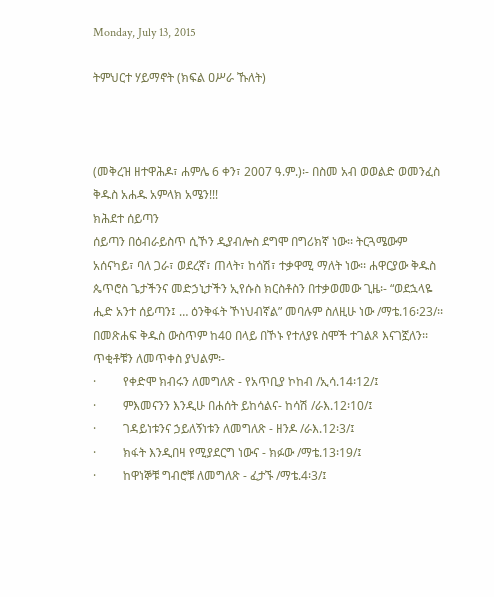Monday, July 13, 2015

ትምህርተ ሃይማኖት (ክፍል ዐሥራ ኹለት)



(መቅረዝ ዘተዋሕዶ፣ ሐምሌ 6 ቀን፣ 2007 ዓ.ም.)፡- በስመ አብ ወወልድ ወመንፈስ ቅዱስ አሐዱ አምላክ አሜን!!!
ክሕደተ ሰይጣን
ሰይጣን በዕብራይስጥ ሲኾን ዲያብሎስ ደግሞ በግሪክኛ ነው፡፡ ትርጓሜውም አሰናካይ፣ ባለ ጋራ፣ ወደረኛ፣ ጠላት፣ ከሳሽ፣ ተቃዋሚ ማለት ነው፡፡ ሐዋርያው ቅዱስ ጴጥሮስ ጌታችንና መድኃኒታችን ኢየሱስ ክርስቶስን በተቃወመው ጊዜ፡- “ወደኋላዬ ሒድ አንተ ሰይጣን፤ … ዕንቅፋት ኾነህብኛል” መባሉም ስለዚሁ ነው /ማቴ.16፡23/፡፡
በመጽሐፍ ቅዱስ ውስጥም ከ40 በላይ በኾኑ የተለያዩ ስሞች ተገልጾ እናገኟለን፡፡ ጥቂቶቹን ለመጥቀስ ያህልም፡-
·         የቀድሞ ክብሩን ለመግለጽ - የአጥቢያ ኮከብ /ኢሳ.14፡12/፤
·         ምእመናንን እንዲሁ በሐሰት ይከሳልና- ከሳሽ /ራእ.12፡10/፤
·         ገዳይነቱንና ኃይለኝነቱን ለመግለጽ - ዘንዶ /ራእ.12፡3/፤
·         ክፋት እንዲበዛ የሚያደርግ ነውና - ክፉው /ማቴ.13፡19/፤
·         ከዋነኞቹ ግብሮቹ ለመግለጽ - ፈታኙ /ማቴ.4፡3/፤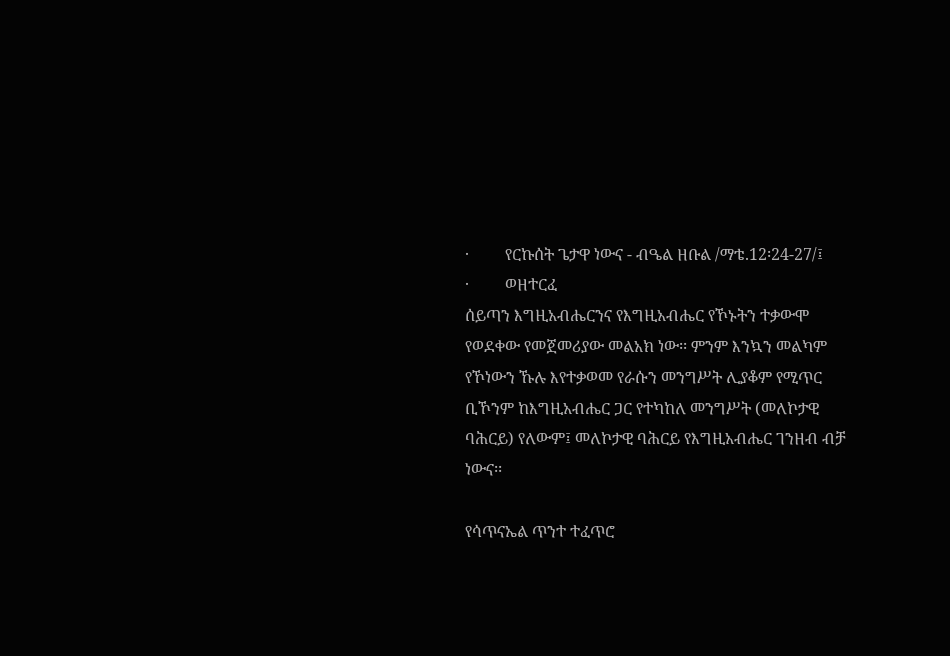·         የርኩሰት ጌታዋ ነውና - ብዔል ዘቡል /ማቴ.12፡24-27/፤
·         ወዘተርፈ
ሰይጣን እግዚአብሔርንና የእግዚአብሔር የኾኑትን ተቃውሞ የወደቀው የመጀመሪያው መልአክ ነው፡፡ ምንም እንኳን መልካም የኾነውን ኹሉ እየተቃወመ የራሱን መንግሥት ሊያቆም የሚጥር ቢኾንም ከእግዚአብሔር ጋር የተካከለ መንግሥት (መለኮታዊ ባሕርይ) የለውም፤ መለኮታዊ ባሕርይ የእግዚአብሔር ገንዘብ ብቻ ነውና፡፡

የሳጥናኤል ጥንተ ተፈጥሮ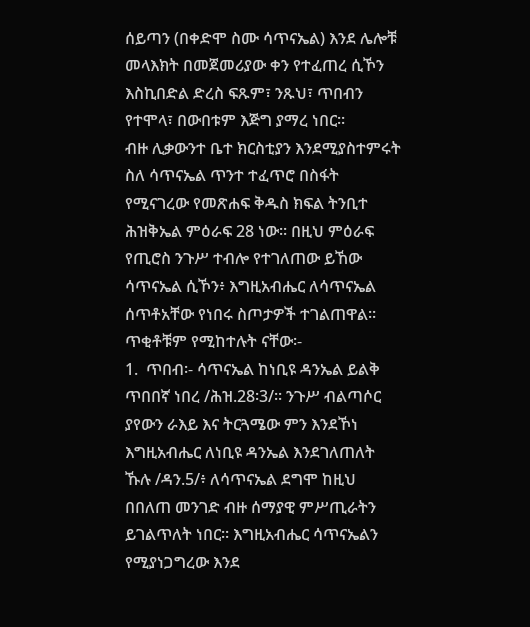ሰይጣን (በቀድሞ ስሙ ሳጥናኤል) እንደ ሌሎቹ መላእክት በመጀመሪያው ቀን የተፈጠረ ሲኾን እስኪበድል ድረስ ፍጹም፣ ንጹህ፣ ጥበብን የተሞላ፣ በውበቱም እጅግ ያማረ ነበር፡፡
ብዙ ሊቃውንተ ቤተ ክርስቲያን እንደሚያስተምሩት ስለ ሳጥናኤል ጥንተ ተፈጥሮ በስፋት የሚናገረው የመጽሐፍ ቅዱስ ክፍል ትንቢተ ሕዝቅኤል ምዕራፍ 28 ነው፡፡ በዚህ ምዕራፍ የጢሮስ ንጉሥ ተብሎ የተገለጠው ይኸው ሳጥናኤል ሲኾን፥ እግዚአብሔር ለሳጥናኤል ሰጥቶአቸው የነበሩ ስጦታዎች ተገልጠዋል፡፡ ጥቂቶቹም የሚከተሉት ናቸው፡-
1.  ጥበብ፡- ሳጥናኤል ከነቢዩ ዳንኤል ይልቅ ጥበበኛ ነበረ /ሕዝ.28፡3/፡፡ ንጉሥ ብልጣሶር ያየውን ራእይ እና ትርጓሜው ምን እንደኾነ እግዚአብሔር ለነቢዩ ዳንኤል እንደገለጠለት ኹሉ /ዳን.5/፥ ለሳጥናኤል ደግሞ ከዚህ በበለጠ መንገድ ብዙ ሰማያዊ ምሥጢራትን ይገልጥለት ነበር፡፡ እግዚአብሔር ሳጥናኤልን የሚያነጋግረው እንደ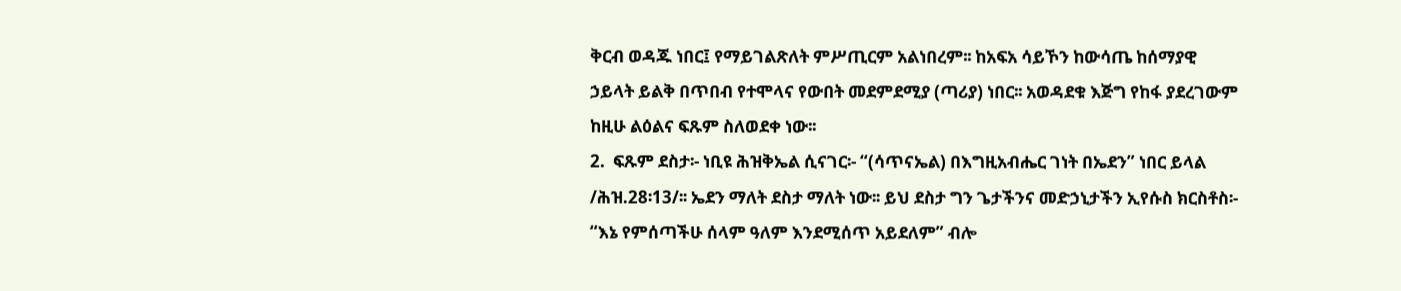ቅርብ ወዳጁ ነበር፤ የማይገልጽለት ምሥጢርም አልነበረም፡፡ ከአፍአ ሳይኾን ከውሳጤ ከሰማያዊ ኃይላት ይልቅ በጥበብ የተሞላና የውበት መደምደሚያ (ጣሪያ) ነበር፡፡ አወዳደቁ እጅግ የከፋ ያደረገውም ከዚሁ ልዕልና ፍጹም ስለወደቀ ነው፡፡
2.  ፍጹም ደስታ፡- ነቢዩ ሕዝቅኤል ሲናገር፡- “(ሳጥናኤል) በእግዚአብሔር ገነት በኤደን” ነበር ይላል /ሕዝ.28፡13/፡፡ ኤደን ማለት ደስታ ማለት ነው፡፡ ይህ ደስታ ግን ጌታችንና መድኃኒታችን ኢየሱስ ክርስቶስ፡- “እኔ የምሰጣችሁ ሰላም ዓለም እንደሚሰጥ አይደለም” ብሎ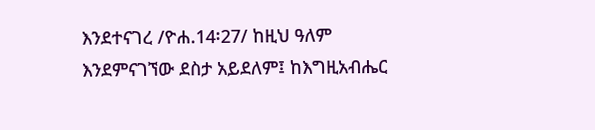እንደተናገረ /ዮሐ.14፡27/ ከዚህ ዓለም እንደምናገኘው ደስታ አይደለም፤ ከእግዚአብሔር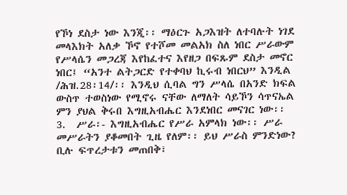የኾነ ደስታ ነው እንጂ፡፡ ማዕርጉ አጋእዝት ለተባሉት ነገደ መላእክት አለቃ ኾኖ የተሾመ መልአክ ስለ ነበር ሥራውም የሥላሴን መጋረጃ እየከፈተና እየዘጋ በፍጹም ደስታ መኖር ነበር፤ “አንተ ልትጋርድ የተቀባህ ኪሩብ ነበርህ” እንዲል /ሕዝ.28፡14/፡፡ እንዲህ ሲባል ግን ሥላሴ በአንድ ክፍል ውስጥ ተወስነው የሚኖሩ ናቸው ለማለት ሳይኾን ሳጥናኤል ምን ያህል ቅሩበ እግዚአብሔር እንደነበር መናገር ነው፡፡
3.  ሥራ፡- እግዚአብሔር የሥራ አምላክ ነው፡፡ ሥራ መሥራትን ያቆመበት ጊዜ የለም፡፡ ይህ ሥራስ ምንድነው? ቢሉ ፍጥረታቱን መጠበቅ፣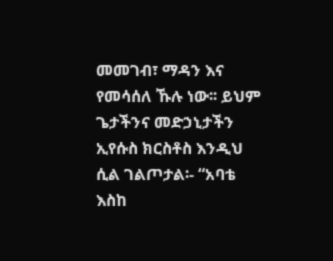መመገብ፣ ማዳን እና የመሳሰለ ኹሉ ነው፡፡ ይህም ጌታችንና መድኃኒታችን ኢየሱስ ክርስቶስ እንዲህ ሲል ገልጦታል፡- “አባቴ እስከ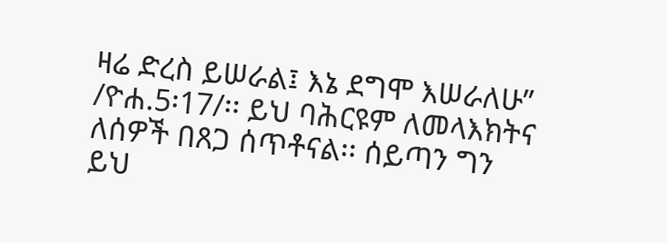ዛሬ ድረስ ይሠራል፤ እኔ ደግሞ እሠራለሁ” /ዮሐ.5፡17/፡፡ ይህ ባሕርዩም ለመላእክትና ለሰዎች በጸጋ ሰጥቶናል፡፡ ሰይጣን ግን ይህ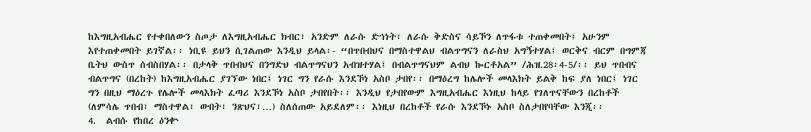ከእግዚአብሔር የተቀበለውን ስጦታ ለእግዚአብሔር ክብር፣ አንድም ለራሱ ድኅነት፣ ለራሱ ቅድስና ሳይኾን ለጥፋቱ ተጠቀመበት፤ አሁንም እየተጠቀመበት ይገኛል፡፡ ነቢዩ ይህን ሲገልጠው እንዲህ ይላል፡- “በጥበብህና በማስተዋልህ ብልጥግናን ለራስህ አግኝተሃል፤ ወርቅና ብርም በግምጃ ቤትህ ውስጥ ሰብስበሃል፡፡ በታላቅ ጥበብህና በንግድህ ብልጥግናህን አብዝተሃል፤ በብልጥግናህም ልብህ ኰርቶአል” /ሕዝ.28፡4-5/፡፡ ይህ ጥበብና ብልጥግና (በረከት) ከእግዚአብሔር ያገኘው ነበር፤ ነገር ግን የራሱ እንደኾነ አስቦ ታበየ፡፡ በማዕረግ ከሌሎች መላእክት ይልቅ ከፍ ያለ ነበር፤ ነገር ግን በዚህ ማዕረጉ የሌሎች መላእክት ፈጣሪ እንደኾነ አስቦ ታበየበት፡፡ እንዲህ የታበየውም እግዚአብሔር እነዚህ ከላይ የገለጥናቸውን በረከቶች (ለምሳሌ ጥበብ፣ ማስተዋል፣ ውበት፣ ንጽህና፣…) ስለሰጠው አይደለም፡፡ እነዚህ በረከቶች የራሱ እንደኾኑ አስቦ ስለታበየባቸው እንጂ፡፡
4.  ልብሱ የከበረ ዕንቍ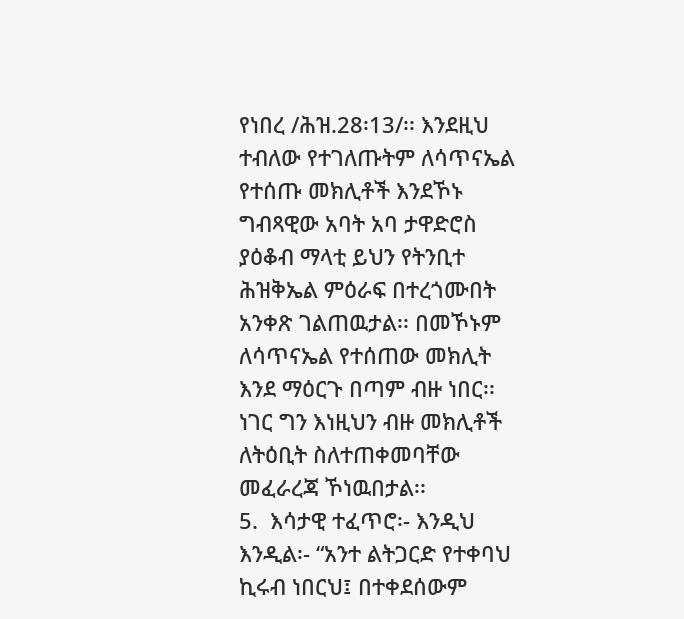የነበረ /ሕዝ.28፡13/፡፡ እንደዚህ ተብለው የተገለጡትም ለሳጥናኤል የተሰጡ መክሊቶች እንደኾኑ ግብጻዊው አባት አባ ታዋድሮስ ያዕቆብ ማላቲ ይህን የትንቢተ ሕዝቅኤል ምዕራፍ በተረጎሙበት አንቀጽ ገልጠዉታል፡፡ በመኾኑም ለሳጥናኤል የተሰጠው መክሊት እንደ ማዕርጉ በጣም ብዙ ነበር፡፡ ነገር ግን እነዚህን ብዙ መክሊቶች ለትዕቢት ስለተጠቀመባቸው መፈራረጃ ኾነዉበታል፡፡
5.  እሳታዊ ተፈጥሮ፡- እንዲህ እንዲል፡- “አንተ ልትጋርድ የተቀባህ ኪሩብ ነበርህ፤ በተቀደሰውም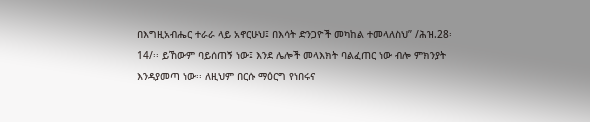በእግዚአብሔር ተራራ ላይ አኖርሁህ፤ በእሳት ድንጋዮች መካከል ተመላለስህ” /ሕዝ.28፡14/፡፡ ይኸውም ባይሰጠኝ ነው፤ እንደ ሌሎች መላእክት ባልፈጠር ነው ብሎ ምክንያት እንዳያመጣ ነው፡፡ ለዚህም በርሱ ማዕርግ የነበሩና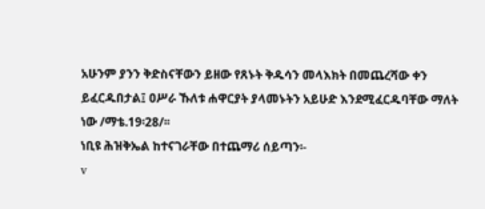አሁንም ያንን ቅድስናቸውን ይዘው የጸኑት ቅዱሳን መላእክት በመጨረሻው ቀን ይፈርዱበታል፤ ዐሥራ ኹለቱ ሐዋርያት ያላመኑትን አይሁድ እንደሚፈርዱባቸው ማለት ነው /ማቴ.19፡28/፡፡
ነቢዩ ሕዝቅኤል ከተናገራቸው በተጨማሪ ሰይጣን፡-
v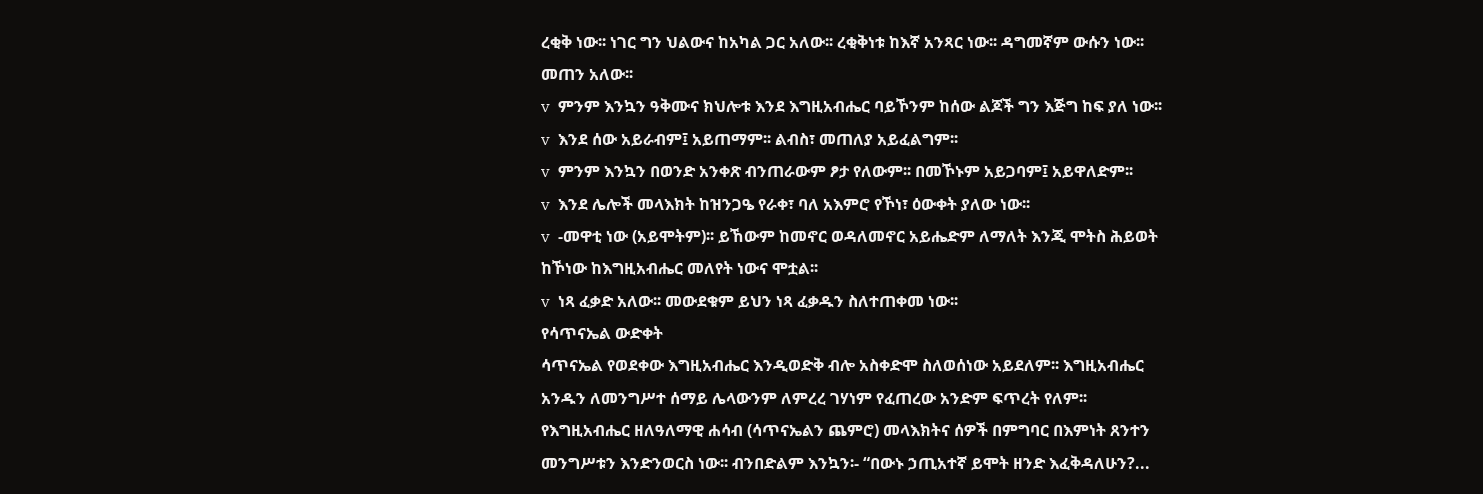ረቂቅ ነው፡፡ ነገር ግን ህልውና ከአካል ጋር አለው፡፡ ረቂቅነቱ ከእኛ አንጻር ነው፡፡ ዳግመኛም ውሱን ነው፡፡ መጠን አለው፡፡
v  ምንም እንኳን ዓቅሙና ክህሎቱ እንደ እግዚአብሔር ባይኾንም ከሰው ልጆች ግን እጅግ ከፍ ያለ ነው፡፡
v  እንደ ሰው አይራብም፤ አይጠማም፡፡ ልብስ፣ መጠለያ አይፈልግም፡፡
v  ምንም እንኳን በወንድ አንቀጽ ብንጠራውም ፆታ የለውም፡፡ በመኾኑም አይጋባም፤ አይዋለድም፡፡
v  እንደ ሌሎች መላእክት ከዝንጋዔ የራቀ፣ ባለ አእምሮ የኾነ፣ ዕውቀት ያለው ነው፡፡
v  -መዋቲ ነው (አይሞትም)፡፡ ይኸውም ከመኖር ወዳለመኖር አይሔድም ለማለት እንጂ ሞትስ ሕይወት ከኾነው ከእግዚአብሔር መለየት ነውና ሞቷል፡፡
v  ነጻ ፈቃድ አለው፡፡ መውደቁም ይህን ነጻ ፈቃዱን ስለተጠቀመ ነው፡፡
የሳጥናኤል ውድቀት
ሳጥናኤል የወደቀው እግዚአብሔር እንዲወድቅ ብሎ አስቀድሞ ስለወሰነው አይደለም፡፡ እግዚአብሔር አንዱን ለመንግሥተ ሰማይ ሌላውንም ለምረረ ገሃነም የፈጠረው አንድም ፍጥረት የለም፡፡ የእግዚአብሔር ዘለዓለማዊ ሐሳብ (ሳጥናኤልን ጨምሮ) መላእክትና ሰዎች በምግባር በእምነት ጸንተን መንግሥቱን እንድንወርስ ነው፡፡ ብንበድልም እንኳን፡- “በውኑ ኃጢአተኛ ይሞት ዘንድ እፈቅዳለሁን?...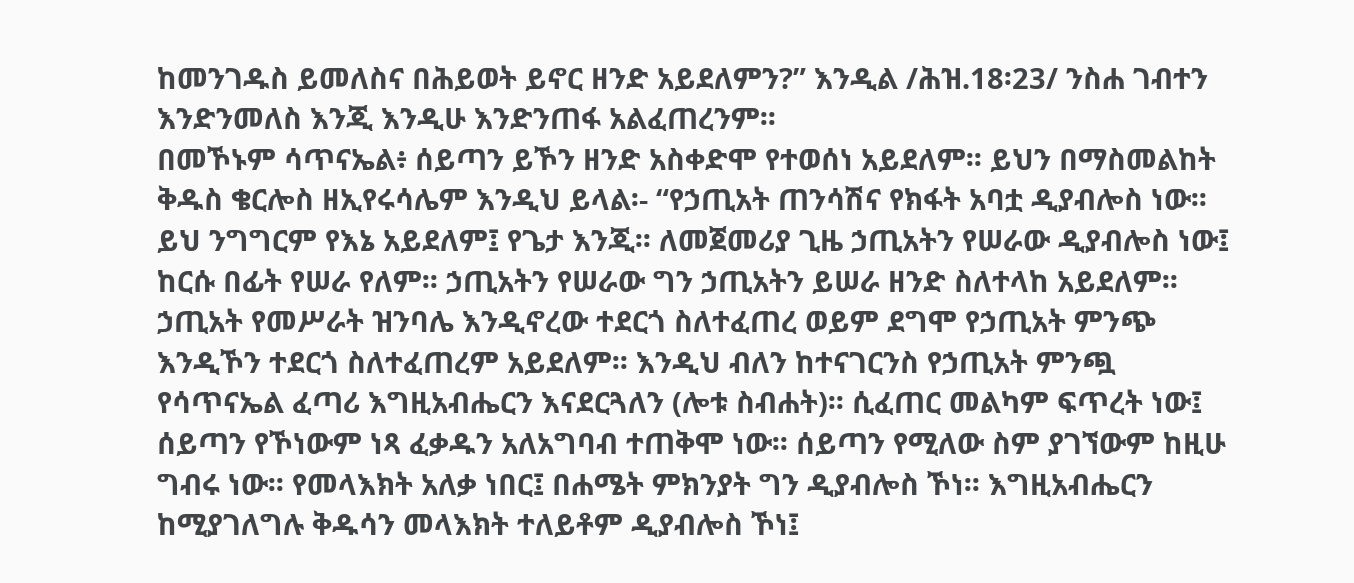ከመንገዱስ ይመለስና በሕይወት ይኖር ዘንድ አይደለምን?” እንዲል /ሕዝ.18፡23/ ንስሐ ገብተን እንድንመለስ እንጂ እንዲሁ እንድንጠፋ አልፈጠረንም፡፡
በመኾኑም ሳጥናኤል፥ ሰይጣን ይኾን ዘንድ አስቀድሞ የተወሰነ አይደለም፡፡ ይህን በማስመልከት ቅዱስ ቄርሎስ ዘኢየሩሳሌም እንዲህ ይላል፡- “የኃጢአት ጠንሳሽና የክፋት አባቷ ዲያብሎስ ነው፡፡ ይህ ንግግርም የእኔ አይደለም፤ የጌታ እንጂ፡፡ ለመጀመሪያ ጊዜ ኃጢአትን የሠራው ዲያብሎስ ነው፤ ከርሱ በፊት የሠራ የለም፡፡ ኃጢአትን የሠራው ግን ኃጢአትን ይሠራ ዘንድ ስለተላከ አይደለም፡፡ ኃጢአት የመሥራት ዝንባሌ እንዲኖረው ተደርጎ ስለተፈጠረ ወይም ደግሞ የኃጢአት ምንጭ እንዲኾን ተደርጎ ስለተፈጠረም አይደለም፡፡ እንዲህ ብለን ከተናገርንስ የኃጢአት ምንጯ የሳጥናኤል ፈጣሪ እግዚአብሔርን እናደርጓለን (ሎቱ ስብሐት)፡፡ ሲፈጠር መልካም ፍጥረት ነው፤ ሰይጣን የኾነውም ነጻ ፈቃዱን አለአግባብ ተጠቅሞ ነው፡፡ ሰይጣን የሚለው ስም ያገኘውም ከዚሁ ግብሩ ነው፡፡ የመላእክት አለቃ ነበር፤ በሐሜት ምክንያት ግን ዲያብሎስ ኾነ፡፡ እግዚአብሔርን ከሚያገለግሉ ቅዱሳን መላእክት ተለይቶም ዲያብሎስ ኾነ፤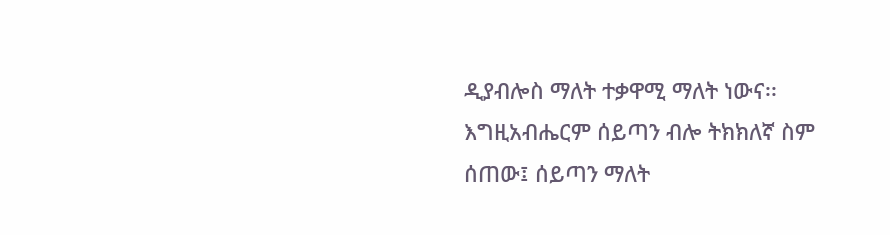ዲያብሎስ ማለት ተቃዋሚ ማለት ነውና፡፡ እግዚአብሔርም ሰይጣን ብሎ ትክክለኛ ስም ሰጠው፤ ሰይጣን ማለት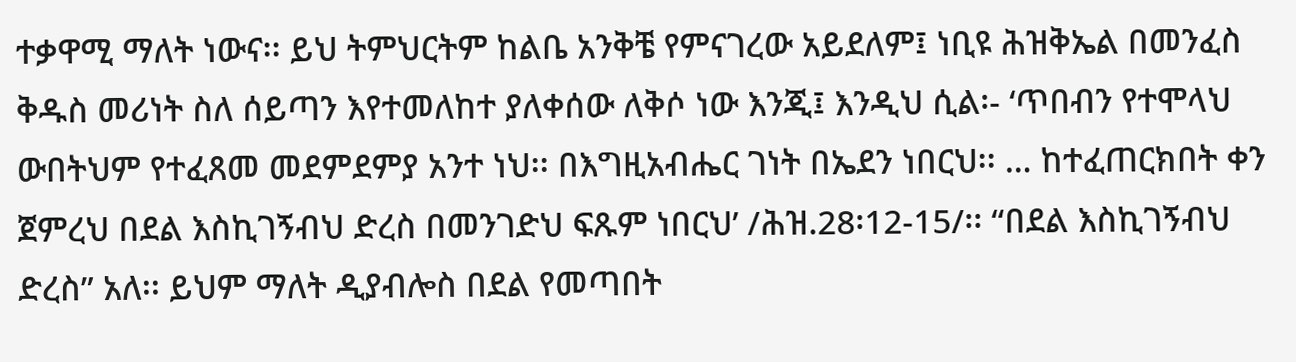ተቃዋሚ ማለት ነውና፡፡ ይህ ትምህርትም ከልቤ አንቅቼ የምናገረው አይደለም፤ ነቢዩ ሕዝቅኤል በመንፈስ ቅዱስ መሪነት ስለ ሰይጣን እየተመለከተ ያለቀሰው ለቅሶ ነው እንጂ፤ እንዲህ ሲል፡- ‘ጥበብን የተሞላህ ውበትህም የተፈጸመ መደምደምያ አንተ ነህ፡፡ በእግዚአብሔር ገነት በኤደን ነበርህ፡፡ … ከተፈጠርክበት ቀን ጀምረህ በደል እስኪገኝብህ ድረስ በመንገድህ ፍጹም ነበርህ’ /ሕዝ.28፡12-15/፡፡ “በደል እስኪገኝብህ ድረስ” አለ፡፡ ይህም ማለት ዲያብሎስ በደል የመጣበት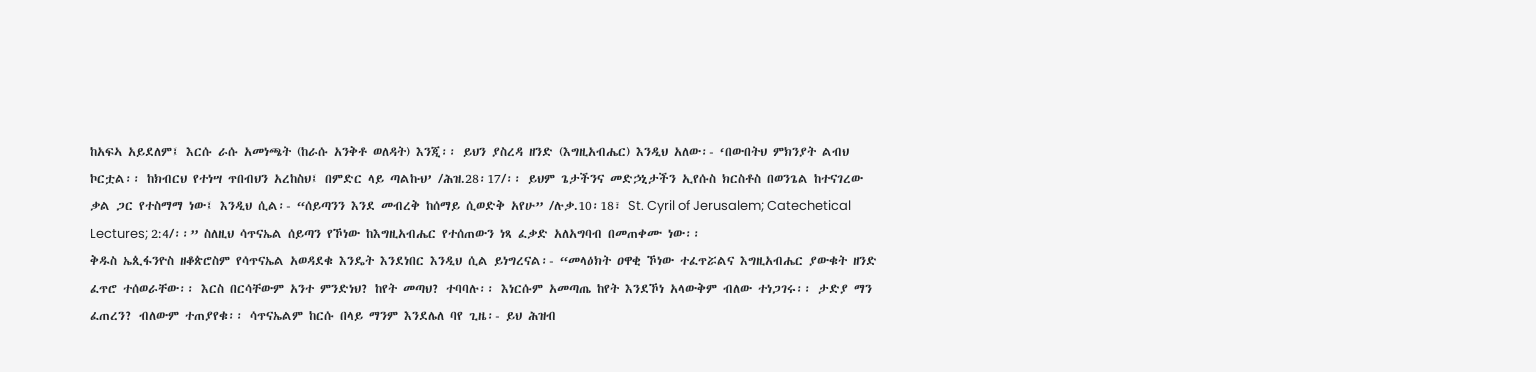ከአፍኣ አይደለም፤ እርሱ ራሱ አመነጫት (ከራሱ አንቅቶ ወለዳት) እንጂ፡፡ ይህን ያስረዳ ዘንድ (እግዚአብሔር) እንዲህ አለው፡- ‘በውበትህ ምክንያት ልብህ ኮርቷል፡፡ ከክብርህ የተነሣ ጥበብህን አረከስህ፤ በምድር ላይ ጣልኩህ’ /ሕዝ.28፡17/፡፡ ይህም ጌታችንና መድኃኒታችን ኢየሱስ ክርስቶስ በወንጌል ከተናገረው ቃል ጋር የተስማማ ነው፤ እንዲህ ሲል፡- “ሰይጣንን እንደ መብረቅ ከሰማይ ሲወድቅ አየሁ” /ሉቃ.10፡18፣ St. Cyril of Jerusalem; Catechetical Lectures; 2:4/፡፡” ስለዚህ ሳጥናኤል ሰይጣን የኾነው ከእግዚአብሔር የተሰጠውን ነጻ ፈቃድ አለአግባብ በመጠቀሙ ነው፡፡
ቅዱስ ኤጲፋንዮስ ዘቆጵሮስም የሳጥናኤል አወዳደቁ እንዴት እንደነበር እንዲህ ሲል ይነግረናል፡- “መላዕክት ዐዋቂ ኾነው ተፈጥሯልና እግዚአብሔር ያውቁት ዘንድ ፈጥሮ ተሰወራቸው፡፡ እርስ በርሳቸውም አንተ ምንድነህ? ከየት መጣህ? ተባባሉ፡፡ እነርሱም አመጣጤ ከየት እንደኾነ አላውቅም ብለው ተነጋገሩ፡፡ ታድያ ማን ፈጠረን? ብለውም ተጠያየቁ፡፡ ሳጥናኤልም ከርሱ በላይ ማንም እንደሌለ ባየ ጊዜ፡- ይህ ሕዝብ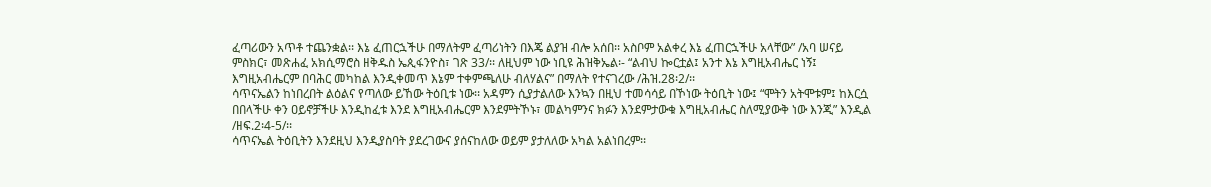ፈጣሪውን አጥቶ ተጨንቋል፡፡ እኔ ፈጠርኋችሁ በማለትም ፈጣሪነትን በእጄ ልያዝ ብሎ አሰበ፡፡ አስቦም አልቀረ እኔ ፈጠርኋችሁ አላቸው” /አባ ሠናይ ምስክር፣ መጽሐፈ አክሲማሮስ ዘቅዱስ ኤጲፋንዮስ፣ ገጽ 33/፡፡ ለዚህም ነው ነቢዩ ሕዝቅኤል፡- “ልብህ ኰርቷል፤ አንተ እኔ እግዚአብሔር ነኝ፤ እግዚአብሔርም በባሕር መካከል እንዲቀመጥ እኔም ተቀምጫለሁ ብለሃልና” በማለት የተናገረው /ሕዝ.28፡2/፡፡
ሳጥናኤልን ከነበረበት ልዕልና የጣለው ይኸው ትዕቢቱ ነው፡፡ አዳምን ሲያታልለው እንኳን በዚህ ተመሳሳይ በኾነው ትዕቢት ነው፤ “ሞትን አትሞቱም፤ ከእርሷ በበላችሁ ቀን ዐይኖቻችሁ እንዲከፈቱ እንደ እግዚአብሔርም እንደምትኾኑ፣ መልካምንና ክፉን እንደምታውቁ እግዚአብሔር ስለሚያውቅ ነው እንጂ” እንዲል /ዘፍ.2፡4-5/፡፡
ሳጥናኤል ትዕቢትን እንደዚህ እንዲያስባት ያደረገውና ያሰናከለው ወይም ያታለለው አካል አልነበረም፡፡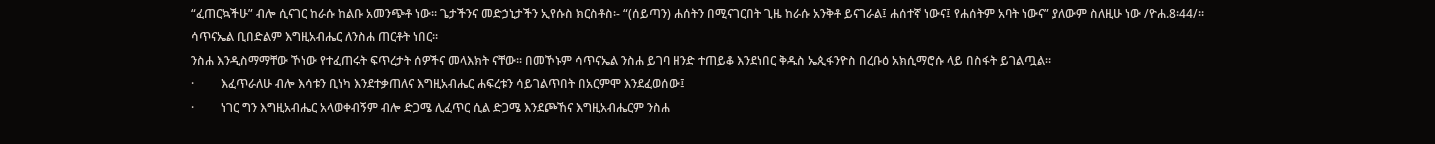“ፈጠርኳችሁ” ብሎ ሲናገር ከራሱ ከልቡ አመንጭቶ ነው፡፡ ጌታችንና መድኃኒታችን ኢየሱስ ክርስቶስ፡- “(ሰይጣን) ሐሰትን በሚናገርበት ጊዜ ከራሱ አንቅቶ ይናገራል፤ ሐሰተኛ ነውና፤ የሐሰትም አባት ነውና” ያለውም ስለዚሁ ነው /ዮሐ.8፡44/፡፡
ሳጥናኤል ቢበድልም እግዚአብሔር ለንስሐ ጠርቶት ነበር፡፡
ንስሐ እንዲስማማቸው ኾነው የተፈጠሩት ፍጥረታት ሰዎችና መላእክት ናቸው፡፡ በመኾኑም ሳጥናኤል ንስሐ ይገባ ዘንድ ተጠይቆ እንደነበር ቅዱስ ኤጲፋንዮስ በረቡዕ አክሲማሮሱ ላይ በስፋት ይገልጧል፡፡
·         እፈጥራለሁ ብሎ እሳቱን ቢነካ እንደተቃጠለና እግዚአብሔር ሐፍረቱን ሳይገልጥበት በአርምሞ እንደፈወሰው፤
·         ነገር ግን እግዚአብሔር አላወቀብኝም ብሎ ድጋሜ ሊፈጥር ሲል ድጋሜ እንደጮኸና እግዚአብሔርም ንስሐ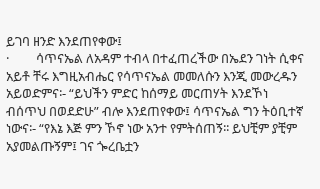ይገባ ዘንድ እንደጠየቀው፤
·         ሳጥናኤል ለአዳም ተብላ በተፈጠረችው በኤደን ገነት ሲቀና አይቶ ቸሩ እግዚአብሔር የሳጥናኤል መመለሱን እንጂ መውረዱን አይወድምና፡- “ይህችን ምድር ከሰማይ መርጠሃት እንደኾነ ብሰጥህ በወደድሁ” ብሎ እንደጠየቀው፤ ሳጥናኤል ግን ትዕቢተኛ ነውና፡- “የእኔ እጅ ምን ኾኖ ነው አንተ የምትሰጠኝ፡፡ ይህቺም ያቺም አያመልጡኝም፤ ገና ጐረቤቷን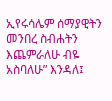ኢየሩሳሌም ሰማያዊትን መንበረ ስብሐትን እጨምራለሁ ብዬ አስባለሁ” እንዳለ፤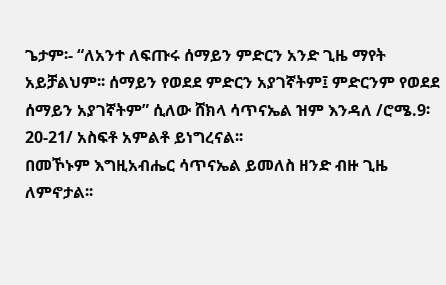ጌታም፡- “ለአንተ ለፍጡሩ ሰማይን ምድርን አንድ ጊዜ ማየት አይቻልህም፡፡ ሰማይን የወደደ ምድርን አያገኛትም፤ ምድርንም የወደደ ሰማይን አያገኛትም” ሲለው ሸክላ ሳጥናኤል ዝም እንዳለ /ሮሜ.9፡20-21/ አስፍቶ አምልቶ ይነግረናል፡፡
በመኾኑም እግዚአብሔር ሳጥናኤል ይመለስ ዘንድ ብዙ ጊዜ ለምኖታል፡፡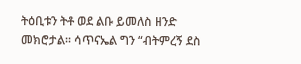ትዕቢቱን ትቶ ወደ ልቡ ይመለስ ዘንድ መክሮታል፡፡ ሳጥናኤል ግን “ብትምረኝ ደስ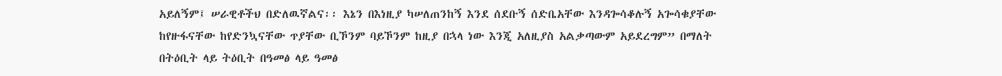አይለኝም፤ ሠራዊቶችህ በድለዉኛልና፡፡ እኔን በእነዚያ ካሠለጠንከኝ እንደ ሰደቡኝ ሰድቤአቸው እንዳጐሳቆሉኝ አጐሳቁያቸው ከየዙፋናቸው ከየድንኳናቸው ጥያቸው ቢኾንም ባይኾንም ከዚያ በኋላ ነው እንጂ አለዚያስ አልቃጣውም አይደረግም” በማለት በትዕቢት ላይ ትዕቢት በዓመፅ ላይ ዓመፅ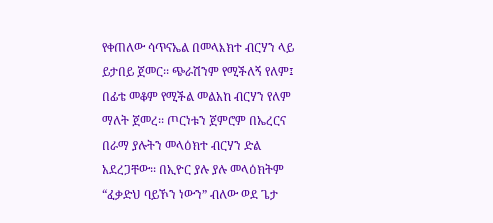የቀጠለው ሳጥናኤል በመላእክተ ብርሃን ላይ ይታበይ ጀመር፡፡ ጭራሽንም የሚችለኝ የለም፤ በፊቴ መቆም የሚችል መልአከ ብርሃን የለም ማለት ጀመረ፡፡ ጦርነቱን ጀምሮም በኤረርና በራማ ያሉትን መላዕክተ ብርሃን ድል አደረጋቸው፡፡ በኢዮር ያሉ ያሉ መላዕክትም “ፈቃድህ ባይኾን ነውን” ብለው ወደ ጌታ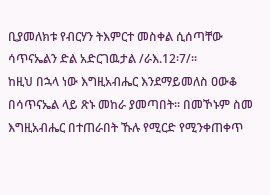ቢያመለክቱ የብርሃን ትእምርተ መስቀል ሲሰጣቸው ሳጥናኤልን ድል አድርገዉታል /ራእ.12፡7/፡፡
ከዚህ በኋላ ነው እግዚአብሔር እንደማይመለስ ዐውቆ በሳጥናኤል ላይ ጽኑ መከራ ያመጣበት፡፡ በመኾኑም ስመ እግዚአብሔር በተጠራበት ኹሉ የሚርድ የሚንቀጠቀጥ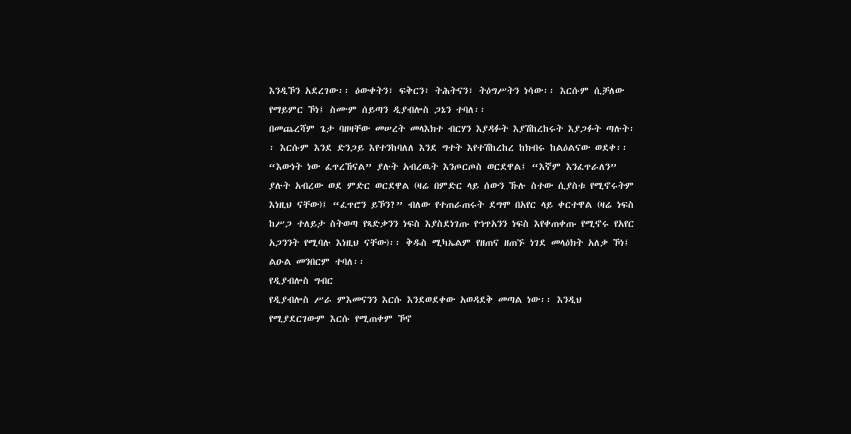እንዲኾን አደረገው፡፡ ዕውቀትን፣ ፍቅርን፣ ትሕትናን፣ ትዕግሥትን ነሳው፡፡ እርሱም ሲቻለው የማይምር ኾነ፤ ስሙም ሰይጣን ዲያብሎስ ጋኔን ተባለ፡፡
በመጨረሻም ጌታ ባዘዛቸው መሠረት መላእክተ ብርሃን እያዳፉት እያሽከረከሩት እያጋፉት ጣሉት፡፡ እርሱም እንደ ድንጋይ እየተንከባለለ እንደ ግተት እየተሽከረከረ ከክብሩ ከልዕልናው ወደቀ፡፡ “እውነት ነው ፈጥረኸናል” ያሉት አብረዉት እንጦርጦስ ወርደዋል፤ “እኛም እንፈጥራለን” ያሉት አብረው ወደ ምድር ወርደዋል (ዛሬ በምድር ላይ ሰውን ኹሉ ስተው ሲያስቱ የሚኖሩትም እነዚህ ናቸው)፤ “ፈጥሮን ይኾን?” ብለው የተጠራጠሩት ደግሞ በአየር ላይ ቀርተዋል (ዛሬ ነፍስ ከሥጋ ተለይታ ስትወጣ የጻድቃንን ነፍስ እያስደነገጡ የኀጥአንን ነፍስ እየቀጠቀጡ የሚኖሩ የአየር አጋንንት የሚባሉ እነዚህ ናቸው)፡፡ ቅዱስ ሚካኤልም የዘጠና ዘጠኙ ነገደ መላዕክት አለቃ ኾነ፤ ልዑል መንበርም ተባለ፡፡
የዲያብሎስ ግብር
የዲያብሎስ ሥራ ምእመናንን እርሱ እንደወደቀው አወዳደቅ መጣል ነው፡፡ እንዲህ የሚያደርገውም እርሱ የሚጠቀም ኾኖ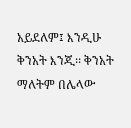አይደለም፤ እንዲሁ ቅንአት እንጂ፡፡ ቅንአት ማለትም በሌላው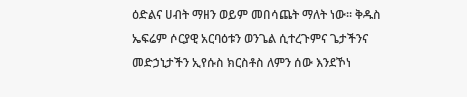ዕድልና ሀብት ማዘን ወይም መበሳጨት ማለት ነው፡፡ ቅዱስ ኤፍሬም ሶርያዊ አርባዕቱን ወንጌል ሲተረጉምና ጌታችንና መድኃኒታችን ኢየሱስ ክርስቶስ ለምን ሰው እንደኾነ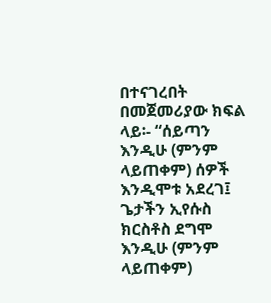በተናገረበት በመጀመሪያው ክፍል ላይ፡- “ሰይጣን እንዲሁ (ምንም ላይጠቀም) ሰዎች እንዲሞቱ አደረገ፤ ጌታችን ኢየሱስ ክርስቶስ ደግሞ እንዲሁ (ምንም ላይጠቀም)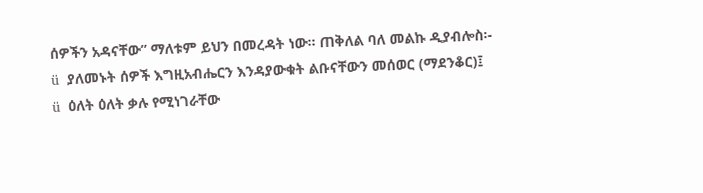ሰዎችን አዳናቸው” ማለቱም ይህን በመረዳት ነው፡፡ ጠቅለል ባለ መልኩ ዲያብሎስ፡-
ü  ያለመኑት ሰዎች እግዚአብሔርን እንዳያውቁት ልቡናቸውን መሰወር (ማደንቆር)፤
ü  ዕለት ዕለት ቃሉ የሚነገራቸው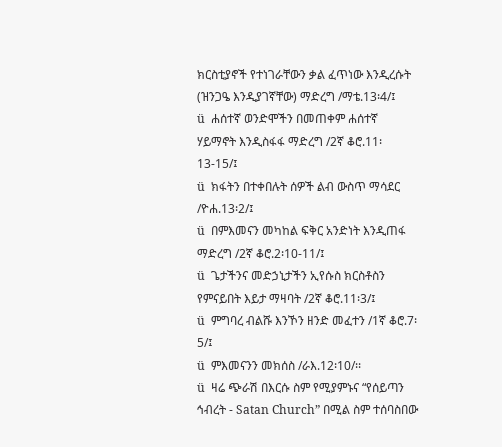ክርስቲያኖች የተነገራቸውን ቃል ፈጥነው እንዲረሱት (ዝንጋዔ እንዲያገኛቸው) ማድረግ /ማቴ.13፡4/፤
ü  ሐሰተኛ ወንድሞችን በመጠቀም ሐሰተኛ ሃይማኖት እንዲስፋፋ ማድረግ /2ኛ ቆሮ.11፡13-15/፤
ü  ክፋትን በተቀበሉት ሰዎች ልብ ውስጥ ማሳደር /ዮሐ.13፡2/፤
ü  በምእመናን መካከል ፍቅር አንድነት እንዲጠፋ ማድረግ /2ኛ ቆሮ.2፡10-11/፤
ü  ጌታችንና መድኃኒታችን ኢየሱስ ክርስቶስን የምናይበት እይታ ማዛባት /2ኛ ቆሮ.11፡3/፤
ü  ምግባረ ብልሹ እንኾን ዘንድ መፈተን /1ኛ ቆሮ.7፡5/፤
ü  ምእመናንን መክሰስ /ራእ.12፡10/፡፡
ü  ዛሬ ጭራሽ በእርሱ ስም የሚያምኑና “የሰይጣን ኅብረት - Satan Church” በሚል ስም ተሰባስበው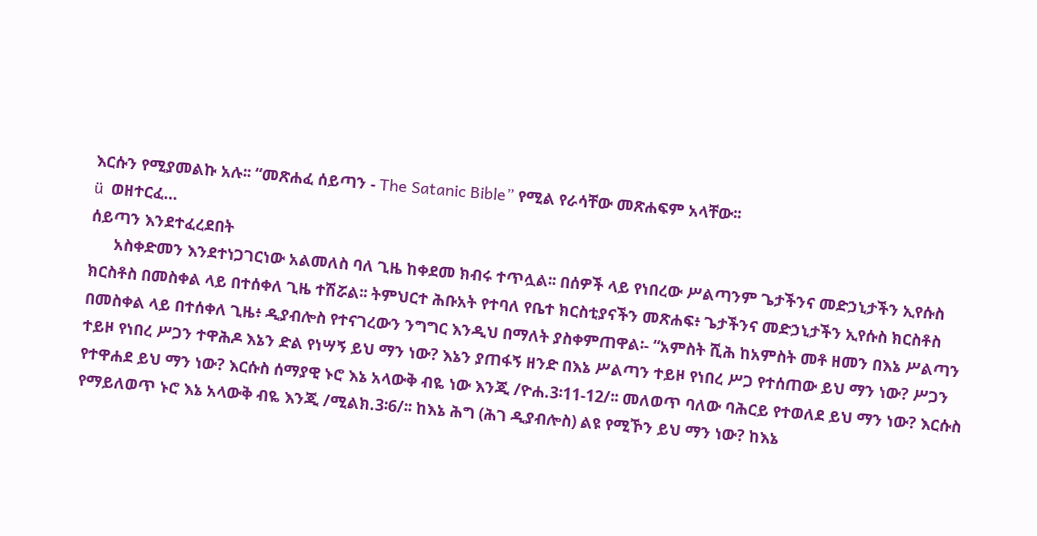እርሱን የሚያመልኩ አሉ፡፡ “መጽሐፈ ሰይጣን - The Satanic Bible” የሚል የራሳቸው መጽሐፍም አላቸው፡፡
ü  ወዘተርፈ…
ሰይጣን እንደተፈረደበት
      አስቀድመን እንደተነጋገርነው አልመለስ ባለ ጊዜ ከቀደመ ክብሩ ተጥሏል፡፡ በሰዎች ላይ የነበረው ሥልጣንም ጌታችንና መድኃኒታችን ኢየሱስ ክርስቶስ በመስቀል ላይ በተሰቀለ ጊዜ ተሽሯል፡፡ ትምህርተ ሕቡአት የተባለ የቤተ ክርስቲያናችን መጽሐፍ፥ ጌታችንና መድኃኒታችን ኢየሱስ ክርስቶስ በመስቀል ላይ በተሰቀለ ጊዜ፥ ዲያብሎስ የተናገረውን ንግግር እንዲህ በማለት ያስቀምጠዋል፡- “አምስት ሺሕ ከአምስት መቶ ዘመን በእኔ ሥልጣን ተይዞ የነበረ ሥጋን ተዋሕዶ እኔን ድል የነሣኝ ይህ ማን ነው? እኔን ያጠፋኝ ዘንድ በእኔ ሥልጣን ተይዞ የነበረ ሥጋ የተሰጠው ይህ ማን ነው? ሥጋን የተዋሐደ ይህ ማን ነው? እርሱስ ሰማያዊ ኑሮ እኔ አላውቅ ብዬ ነው እንጂ /ዮሐ.3፡11-12/፡፡ መለወጥ ባለው ባሕርይ የተወለደ ይህ ማን ነው? እርሱስ የማይለወጥ ኑሮ እኔ አላውቅ ብዬ እንጂ /ሚልክ.3፡6/፡፡ ከእኔ ሕግ (ሕገ ዲያብሎስ) ልዩ የሚኾን ይህ ማን ነው? ከእኔ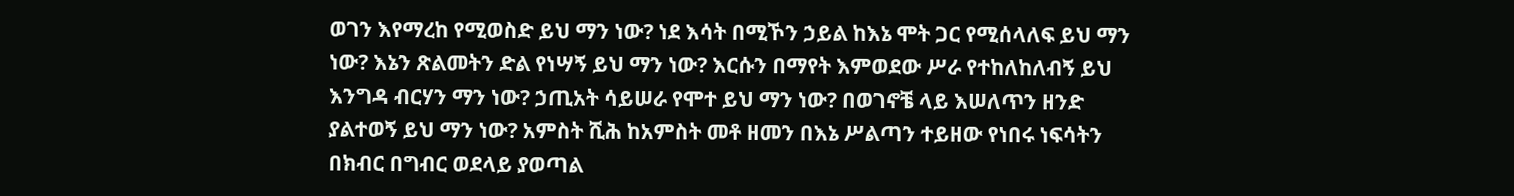ወገን እየማረከ የሚወስድ ይህ ማን ነው? ነደ እሳት በሚኾን ኃይል ከእኔ ሞት ጋር የሚሰላለፍ ይህ ማን ነው? እኔን ጽልመትን ድል የነሣኝ ይህ ማን ነው? እርሱን በማየት እምወደው ሥራ የተከለከለብኝ ይህ እንግዳ ብርሃን ማን ነው? ኃጢአት ሳይሠራ የሞተ ይህ ማን ነው? በወገኖቼ ላይ እሠለጥን ዘንድ ያልተወኝ ይህ ማን ነው? አምስት ሺሕ ከአምስት መቶ ዘመን በእኔ ሥልጣን ተይዘው የነበሩ ነፍሳትን በክብር በግብር ወደላይ ያወጣል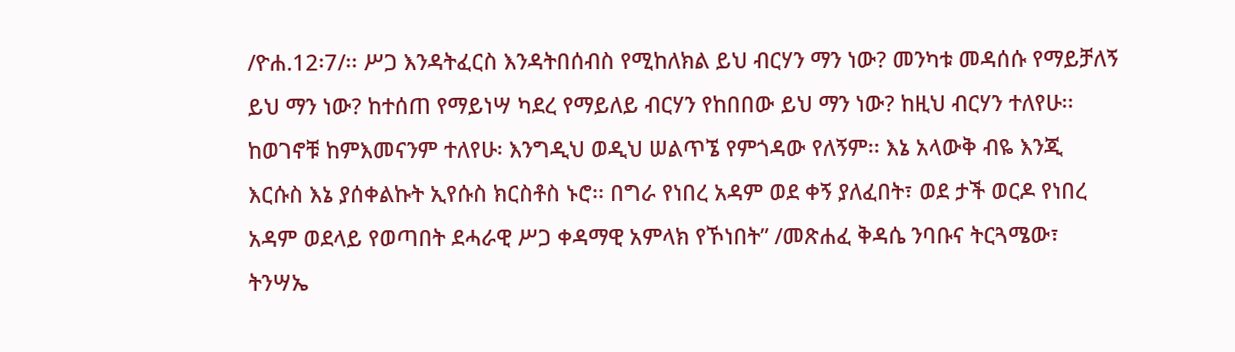/ዮሐ.12፡7/፡፡ ሥጋ እንዳትፈርስ እንዳትበሰብስ የሚከለክል ይህ ብርሃን ማን ነው? መንካቱ መዳሰሱ የማይቻለኝ ይህ ማን ነው? ከተሰጠ የማይነሣ ካደረ የማይለይ ብርሃን የከበበው ይህ ማን ነው? ከዚህ ብርሃን ተለየሁ፡፡ ከወገኖቹ ከምእመናንም ተለየሁ፡ እንግዲህ ወዲህ ሠልጥኜ የምጎዳው የለኝም፡፡ እኔ አላውቅ ብዬ እንጂ እርሱስ እኔ ያሰቀልኩት ኢየሱስ ክርስቶስ ኑሮ፡፡ በግራ የነበረ አዳም ወደ ቀኝ ያለፈበት፣ ወደ ታች ወርዶ የነበረ አዳም ወደላይ የወጣበት ደሓራዊ ሥጋ ቀዳማዊ አምላክ የኾነበት” /መጽሐፈ ቅዳሴ ንባቡና ትርጓሜው፣ ትንሣኤ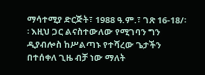ማሳተሚያ ድርጅት፣ 1988 ዓ.ም.፣ ገጽ 16-18/፡፡ እዚህ ጋር ልናስተውለው የሚገባን ግን ዲያብሎስ ከሥልጣኑ የተሻረው ጌታችን በተሰቀለ ጊዜ ብቻ ነው ማለት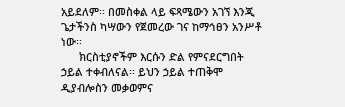አይደለም፡፡ በመስቀል ላይ ፍጻሜውን አገኘ እንጂ ጌታችንስ ካሣውን የጀመረው ገና ከማኅፀን አንሥቶ ነው፡፡
      ክርስቲያኖችም እርሱን ድል የምናደርግበት ኃይል ተቀብለናል፡፡ ይህን ኃይል ተጠቅሞ ዲያብሎስን መቃወምና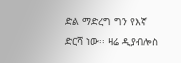ድል ማድረግ ግን የእኛ ድርሻ ነው፡፡ ዛሬ ዲያብሎስ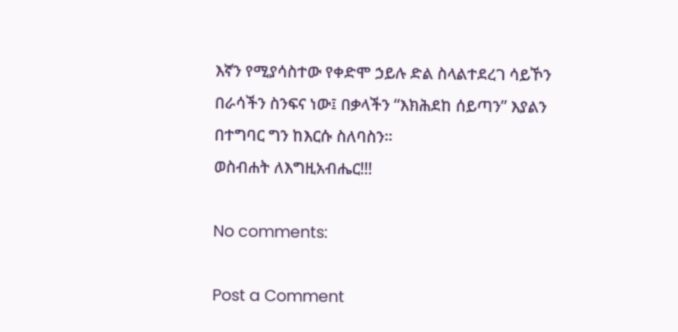እኛን የሚያሳስተው የቀድሞ ኃይሉ ድል ስላልተደረገ ሳይኾን በራሳችን ስንፍና ነው፤ በቃላችን “እክሕደከ ሰይጣን” እያልን በተግባር ግን ከእርሱ ስለባስን፡፡
ወስብሐት ለእግዚአብሔር!!!

No comments:

Post a Comment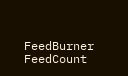FeedBurner FeedCount